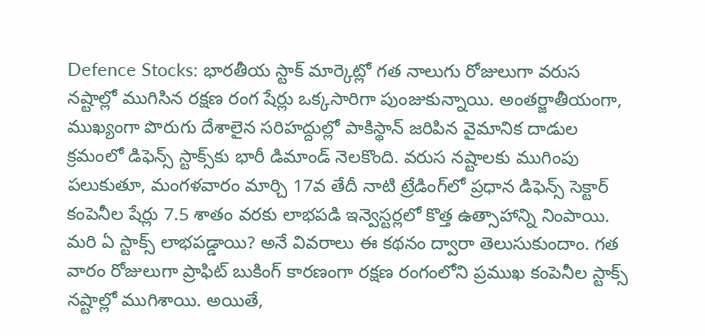Defence Stocks: భారతీయ స్టాక్ మార్కెట్లో గత నాలుగు రోజులుగా వరుస నష్టాల్లో ముగిసిన రక్షణ రంగ షేర్లు ఒక్కసారిగా పుంజుకున్నాయి. అంతర్జాతీయంగా, ముఖ్యంగా పొరుగు దేశాలైన సరిహద్దుల్లో పాకిస్థాన్ జరిపిన వైమానిక దాడుల క్రమంలో డిఫెన్స్ స్టాక్స్‌కు భారీ డిమాండ్ నెలకొంది. వరుస నష్టాలకు ముగింపు పలుకుతూ, మంగళవారం మార్చి 17వ తేదీ నాటి ట్రేడింగ్‌లో ప్రధాన డిఫెన్స్ సెక్టార్ కంపెనీల షేర్లు 7.5 శాతం వరకు లాభపడి ఇన్వెస్టర్లలో కొత్త ఉత్సాహాన్ని నింపాయి. మరి ఏ స్టాక్స్ లాభపడ్డాయి? అనే వివరాలు ఈ కథనం ద్వారా తెలుసుకుందాం. గత వారం రోజులుగా ప్రాఫిట్ బుకింగ్ కారణంగా రక్షణ రంగంలోని ప్రముఖ కంపెనీల స్టాక్స్ నష్టాల్లో ముగిశాయి. అయితే,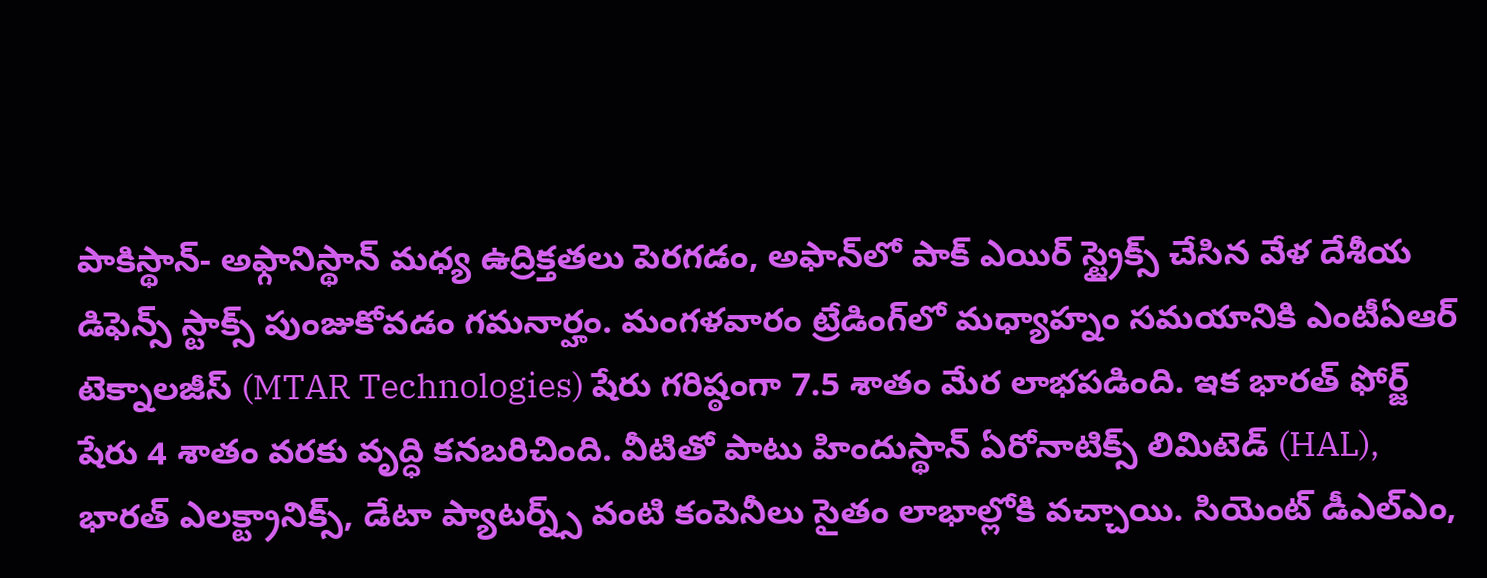పాకిస్థాన్- అఫ్గానిస్థాన్ మధ్య ఉద్రిక్తతలు పెరగడం, అఫాన్‌లో పాక్ ఎయిర్ స్ట్రైక్స్ చేసిన వేళ దేశీయ డిఫెన్స్ స్టాక్స్ పుంజుకోవడం గమనార్హం. మంగళవారం ట్రేడింగ్‌లో మధ్యాహ్నం సమయానికి ఎంటీఏఆర్ టెక్నాలజీస్ (MTAR Technologies) షేరు గరిష్ఠంగా 7.5 శాతం మేర లాభపడింది. ఇక భారత్ ఫోర్జ్ షేరు 4 శాతం వరకు వృద్ధి కనబరిచింది. వీటితో పాటు హిందుస్థాన్ ఏరోనాటిక్స్ లిమిటెడ్ (HAL), భారత్ ఎలక్ట్రానిక్స్, డేటా ప్యాటర్న్స్ వంటి కంపెనీలు సైతం లాభాల్లోకి వచ్చాయి. సియెంట్ డీఎల్ఎం,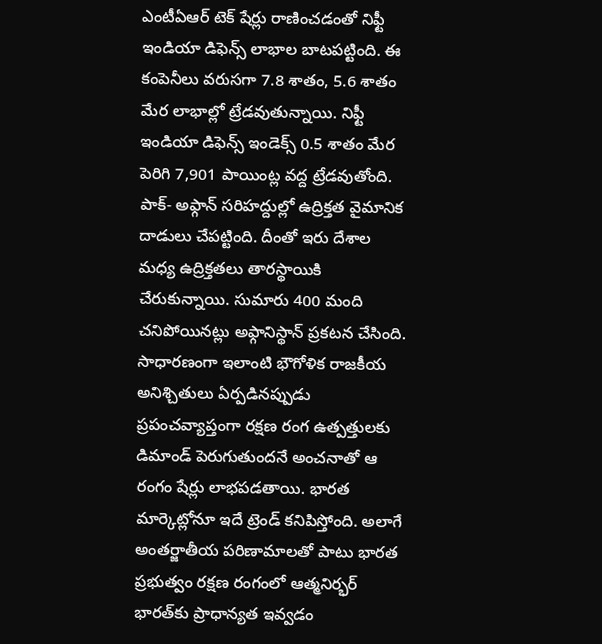ఎంటీఏఆర్ టెక్ షేర్లు రాణించడంతో నిఫ్టీ ఇండియా డిఫెన్స్ లాభాల బాటపట్టింది. ఈ కంపెనీలు వరుసగా 7.8 శాతం, 5.6 శాతం మేర లాభాల్లో ట్రేడవుతున్నాయి. నిఫ్టీ ఇండియా డిఫెన్స్ ఇండెక్స్ 0.5 శాతం మేర పెరిగి 7,901 పాయింట్ల వద్ద ట్రేడవుతోంది. పాక్- అఫ్గాన్ సరిహద్దుల్లో ఉద్రిక్తత వైమానిక దాడులు చేపట్టింది. దీంతో ఇరు దేశాల మధ్య ఉద్రిక్తతలు తారస్థాయికి చేరుకున్నాయి. సుమారు 400 మంది చనిపోయినట్లు అఫ్గానిస్థాన్ ప్రకటన చేసింది. సాధారణంగా ఇలాంటి భౌగోళిక రాజకీయ అనిశ్చితులు ఏర్పడినప్పుడు ప్రపంచవ్యాప్తంగా రక్షణ రంగ ఉత్పత్తులకు డిమాండ్ పెరుగుతుందనే అంచనాతో ఆ రంగం షేర్లు లాభపడతాయి. భారత మార్కెట్లోనూ ఇదే ట్రెండ్ కనిపిస్తోంది. అలాగే అంతర్జాతీయ పరిణామాలతో పాటు భారత ప్రభుత్వం రక్షణ రంగంలో ఆత్మనిర్భర్ భారత్‌కు ప్రాధాన్యత ఇవ్వడం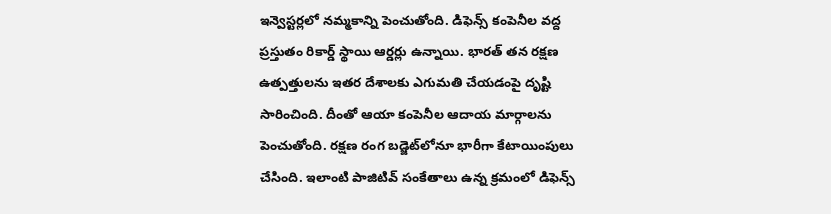ఇన్వెస్టర్లలో నమ్మకాన్ని పెంచుతోంది. డిఫెన్స్ కంపెనీల వద్ద ప్రస్తుతం రికార్డ్ స్థాయి ఆర్డర్లు ఉన్నాయి. భారత్ తన రక్షణ ఉత్పత్తులను ఇతర దేశాలకు ఎగుమతి చేయడంపై దృష్టి సారించింది. దీంతో ఆయా కంపెనీల ఆదాయ మార్గాలను పెంచుతోంది. రక్షణ రంగ బడ్జెట్‌లోనూ భారీగా కేటాయింపులు చేసింది. ఇలాంటి పాజిటివ్ సంకేతాలు ఉన్న క్రమంలో డిఫెన్స్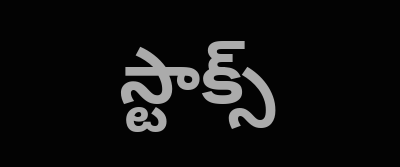స్టాక్స్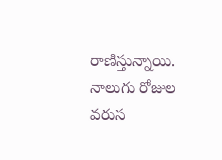రాణిస్తున్నాయి. నాలుగు రోజుల వరుస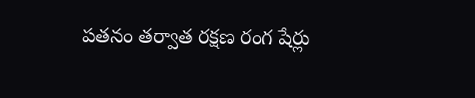పతనం తర్వాత రక్షణ రంగ షేర్లు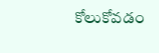కోలుకోవడం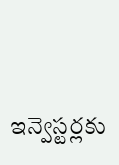ఇన్వెస్టర్లకు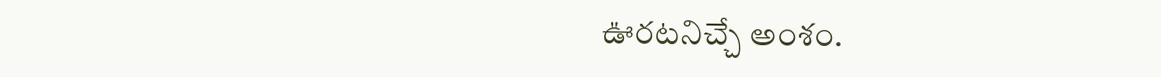ఊరటనిచ్చే అంశం.